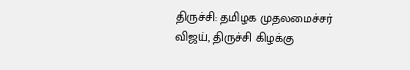திருச்சி: தமிழக முதலமைச்சர் விஜய், திருச்சி கிழக்கு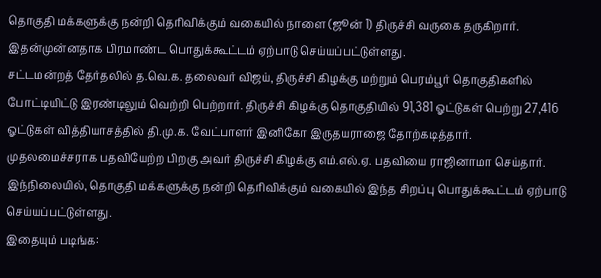தொகுதி மக்களுக்கு நன்றி தெரிவிக்கும் வகையில் நாளை (ஜூன் 1) திருச்சி வருகை தருகிறார். இதன்முன்னதாக பிரமாண்ட பொதுக்கூட்டம் ஏற்பாடு செய்யப்பட்டுள்ளது.
சட்டமன்றத் தேர்தலில் த.வெ.க. தலைவர் விஜய், திருச்சி கிழக்கு மற்றும் பெரம்பூர் தொகுதிகளில் போட்டியிட்டு இரண்டிலும் வெற்றி பெற்றார். திருச்சி கிழக்கு தொகுதியில் 91,381 ஓட்டுகள் பெற்று 27,416 ஓட்டுகள் வித்தியாசத்தில் தி.மு.க. வேட்பாளர் இனிகோ இருதயராஜை தோற்கடித்தார்.
முதலமைச்சராக பதவியேற்ற பிறகு அவர் திருச்சி கிழக்கு எம்.எல்.ஏ. பதவியை ராஜினாமா செய்தார். இந்நிலையில், தொகுதி மக்களுக்கு நன்றி தெரிவிக்கும் வகையில் இந்த சிறப்பு பொதுக்கூட்டம் ஏற்பாடு செய்யப்பட்டுள்ளது.
இதையும் படிங்க: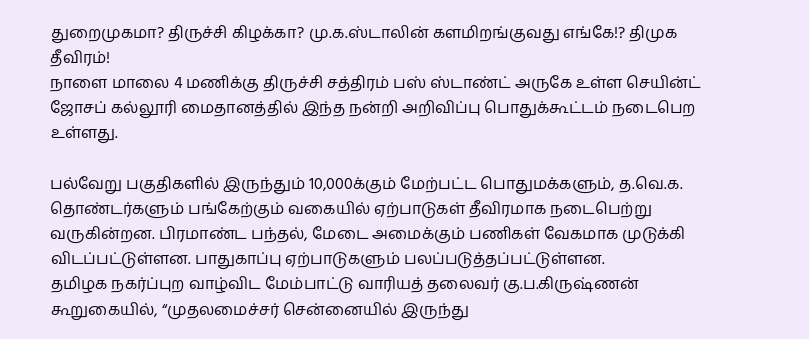துறைமுகமா? திருச்சி கிழக்கா? மு.க.ஸ்டாலின் களமிறங்குவது எங்கே!? திமுக தீவிரம்!
நாளை மாலை 4 மணிக்கு திருச்சி சத்திரம் பஸ் ஸ்டாண்ட் அருகே உள்ள செயின்ட் ஜோசப் கல்லூரி மைதானத்தில் இந்த நன்றி அறிவிப்பு பொதுக்கூட்டம் நடைபெற உள்ளது.

பல்வேறு பகுதிகளில் இருந்தும் 10,000க்கும் மேற்பட்ட பொதுமக்களும், த.வெ.க. தொண்டர்களும் பங்கேற்கும் வகையில் ஏற்பாடுகள் தீவிரமாக நடைபெற்று வருகின்றன. பிரமாண்ட பந்தல், மேடை அமைக்கும் பணிகள் வேகமாக முடுக்கி விடப்பட்டுள்ளன. பாதுகாப்பு ஏற்பாடுகளும் பலப்படுத்தப்பட்டுள்ளன.
தமிழக நகர்ப்புற வாழ்விட மேம்பாட்டு வாரியத் தலைவர் கு.ப.கிருஷ்ணன் கூறுகையில், “முதலமைச்சர் சென்னையில் இருந்து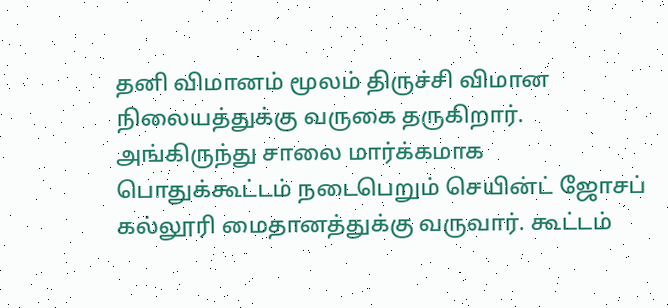தனி விமானம் மூலம் திருச்சி விமான நிலையத்துக்கு வருகை தருகிறார். அங்கிருந்து சாலை மார்க்கமாக பொதுக்கூட்டம் நடைபெறும் செயின்ட் ஜோசப் கல்லூரி மைதானத்துக்கு வருவார். கூட்டம்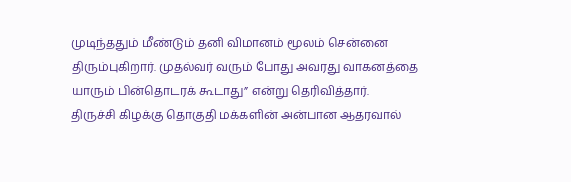முடிந்ததும் மீண்டும் தனி விமானம் மூலம் சென்னை திரும்புகிறார். முதல்வர் வரும் போது அவரது வாகனத்தை யாரும் பின்தொடரக் கூடாது” என்று தெரிவித்தார்.
திருச்சி கிழக்கு தொகுதி மக்களின் அன்பான ஆதரவால்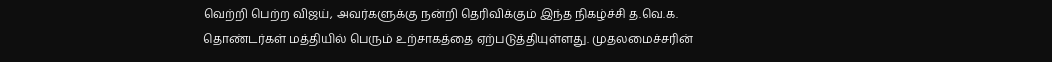வெற்றி பெற்ற விஜய், அவர்களுக்கு நன்றி தெரிவிக்கும் இந்த நிகழ்ச்சி த.வெ.க. தொண்டர்கள் மத்தியில் பெரும் உற்சாகத்தை ஏற்படுத்தியுள்ளது. முதலமைச்சரின்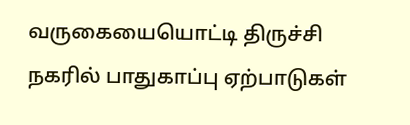வருகையையொட்டி திருச்சி நகரில் பாதுகாப்பு ஏற்பாடுகள்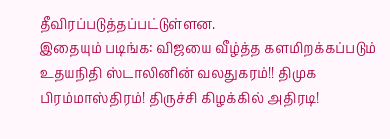தீவிரப்படுத்தப்பட்டுள்ளன.
இதையும் படிங்க: விஜயை வீழ்த்த களமிறக்கப்படும் உதயநிதி ஸ்டாலினின் வலதுகரம்!! திமுக பிரம்மாஸ்திரம்! திருச்சி கிழக்கில் அதிரடி!